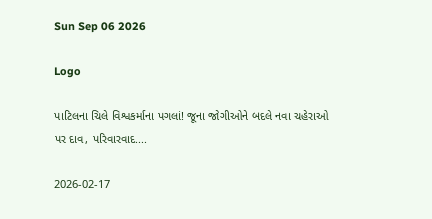Sun Sep 06 2026

Logo

પાટિલના ચિલે વિશ્વકર્માના પગલાં! જૂના જોગીઓને બદલે નવા ચહેરાઓ પર દાવ, પરિવારવાદ....

2026-02-17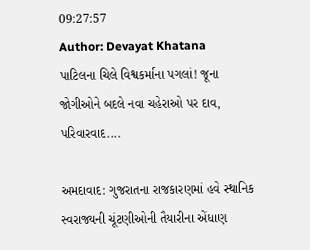09:27:57
Author: Devayat Khatana
પાટિલના ચિલે વિશ્વકર્માના પગલાં! જૂના જોગીઓને બદલે નવા ચહેરાઓ પર દાવ, પરિવારવાદ....

અમદાવાદ: ગુજરાતના રાજકારણમાં હવે સ્થાનિક સ્વરાજ્યની ચૂંટણીઓની તૈયારીના એંધાણ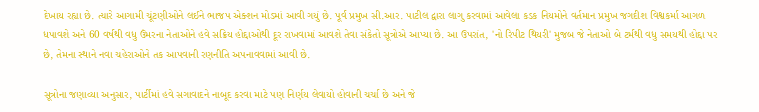દેખાય રહ્યા છે. ત્યારે આગામી ચૂંટણીઓને લઈને ભાજપ એક્શન મોડમાં આવી ગયું છે. પૂર્વ પ્રમુખ સી.આર. પાટીલ દ્વારા લાગુ કરવામાં આવેલા કડક નિયમોને વર્તમાન પ્રમુખ જગદીશ વિશ્વકર્મા આગળ ધપાવશે અને 60 વર્ષથી વધુ ઉંમરના નેતાઓને હવે સક્રિય હોદ્દાઓથી દૂર રાખવામાં આવશે તેવા સંકેતો સૂત્રોએ આપ્યા છે. આ ઉપરાંત, 'નો રિપીટ થિયરી' મુજબ જે નેતાઓ બે ટર્મથી વધુ સમયથી હોદ્દા પર છે, તેમના સ્થાને નવા ચહેરાઓને તક આપવાની રણનીતિ અપનાવવામાં આવી છે.

સૂત્રોના જણાવ્યા અનુસાર, પાર્ટીમાં હવે સગાવાદને નાબૂદ કરવા માટે પણ નિર્ણય લેવાયો હોવાની ચર્ચા છે અને જે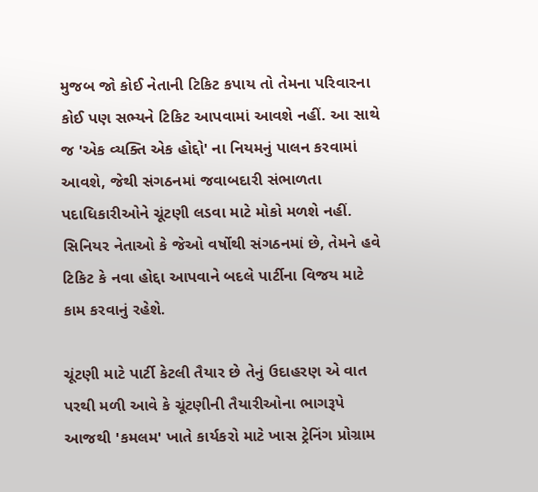મુજબ જો કોઈ નેતાની ટિકિટ કપાય તો તેમના પરિવારના કોઈ પણ સભ્યને ટિકિટ આપવામાં આવશે નહીં. આ સાથે જ 'એક વ્યક્તિ એક હોદ્દો' ના નિયમનું પાલન કરવામાં આવશે, જેથી સંગઠનમાં જવાબદારી સંભાળતા પદાધિકારીઓને ચૂંટણી લડવા માટે મોકો મળશે નહીં. સિનિયર નેતાઓ કે જેઓ વર્ષોથી સંગઠનમાં છે, તેમને હવે ટિકિટ કે નવા હોદ્દા આપવાને બદલે પાર્ટીના વિજય માટે કામ કરવાનું રહેશે.

ચૂંટણી માટે પાર્ટી કેટલી તૈયાર છે તેનું ઉદાહરણ એ વાત પરથી મળી આવે કે ચૂંટણીની તૈયારીઓના ભાગરૂપે આજથી 'કમલમ' ખાતે કાર્યકરો માટે ખાસ ટ્રેનિંગ પ્રોગ્રામ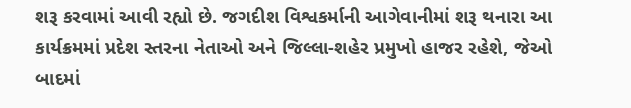શરૂ કરવામાં આવી રહ્યો છે. જગદીશ વિશ્વકર્માની આગેવાનીમાં શરૂ થનારા આ કાર્યક્રમમાં પ્રદેશ સ્તરના નેતાઓ અને જિલ્લા-શહેર પ્રમુખો હાજર રહેશે, જેઓ બાદમાં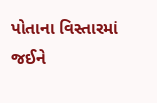પોતાના વિસ્તારમાં જઈને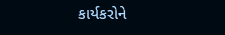કાર્યકરોને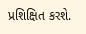પ્રશિક્ષિત કરશે.